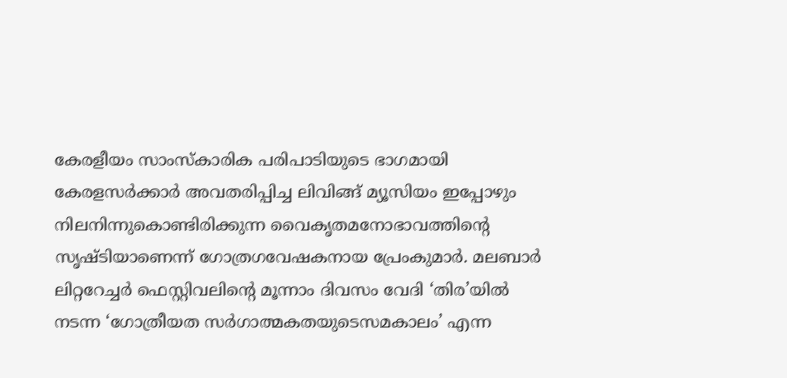കേരളീയം സാംസ്കാരിക പരിപാടിയുടെ ഭാഗമായി കേരളസർക്കാർ അവതരിപ്പിച്ച ലിവിങ്ങ് മ്യൂസിയം ഇപ്പോഴും നിലനിന്നുകൊണ്ടിരിക്കുന്ന വൈകൃതമനോഭാവത്തിന്റെ സൃഷ്ടിയാണെന്ന് ഗോത്രഗവേഷകനായ പ്രേംകുമാർ. മലബാർ ലിറ്ററേച്ചർ ഫെസ്റ്റിവലിന്റെ മൂന്നാം ദിവസം വേദി ‘തിര’യിൽ നടന്ന ‘ഗോത്രീയത സർഗാത്മകതയുടെസമകാലം’ എന്ന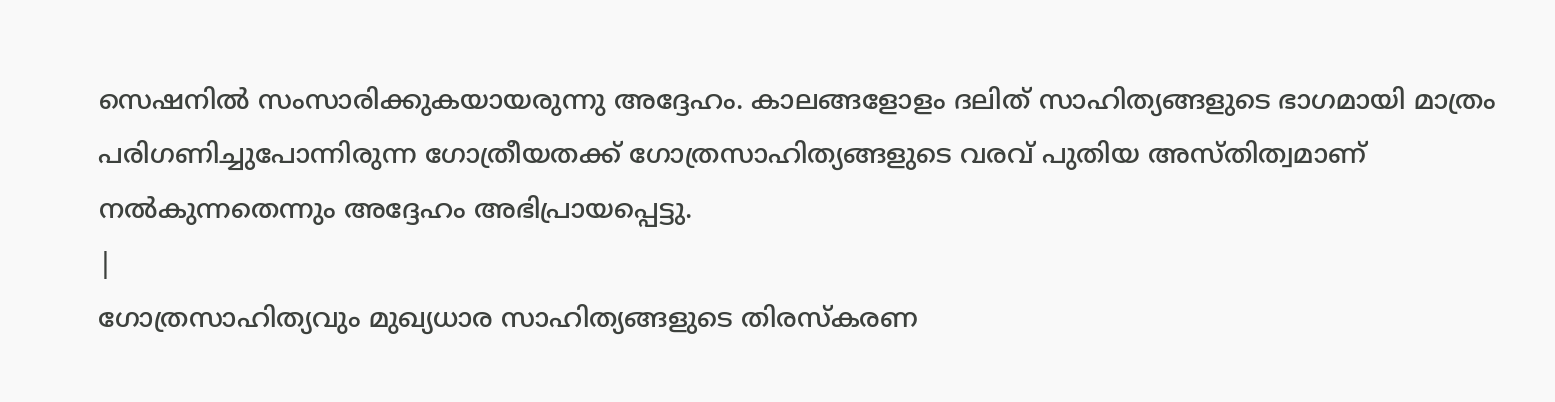സെഷനിൽ സംസാരിക്കുകയായരുന്നു അദ്ദേഹം. കാലങ്ങളോളം ദലിത് സാഹിത്യങ്ങളുടെ ഭാഗമായി മാത്രം പരിഗണിച്ചുപോന്നിരുന്ന ഗോത്രീയതക്ക് ഗോത്രസാഹിത്യങ്ങളുടെ വരവ് പുതിയ അസ്തിത്വമാണ് നൽകുന്നതെന്നും അദ്ദേഹം അഭിപ്രായപ്പെട്ടു.
|
ഗോത്രസാഹിത്യവും മുഖ്യധാര സാഹിത്യങ്ങളുടെ തിരസ്കരണ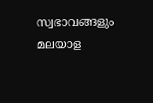സ്വഭാവങ്ങളും മലയാള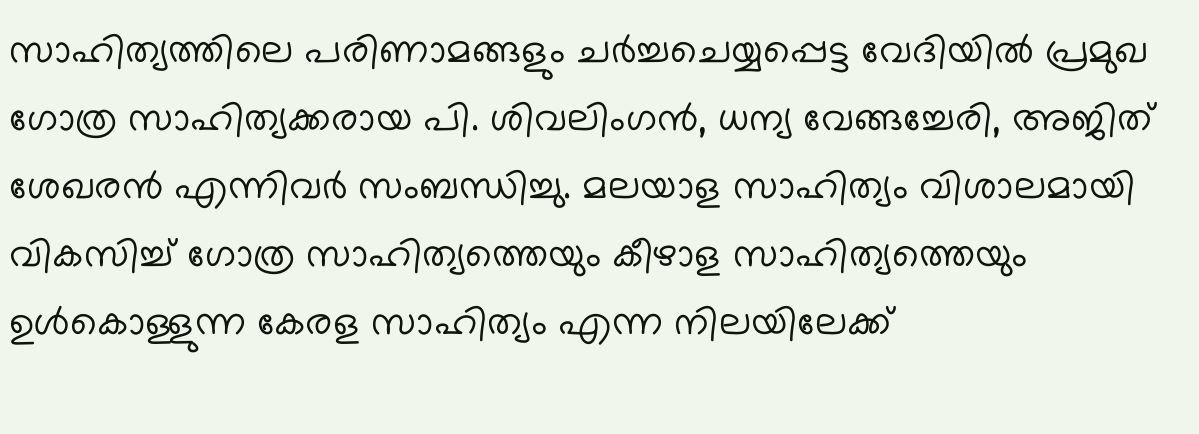സാഹിത്യത്തിലെ പരിണാമങ്ങളും ചർച്ചചെയ്യപ്പെട്ട വേദിയിൽ പ്രമുഖ ഗോത്ര സാഹിത്യക്കരായ പി. ശിവലിംഗൻ, ധന്യ വേങ്ങച്ചേരി, അജിത് ശേഖരൻ എന്നിവർ സംബന്ധിച്ചു. മലയാള സാഹിത്യം വിശാലമായി വികസിച്ച് ഗോത്ര സാഹിത്യത്തെയും കീഴാള സാഹിത്യത്തെയും ഉൾകൊള്ളുന്ന കേരള സാഹിത്യം എന്ന നിലയിലേക്ക്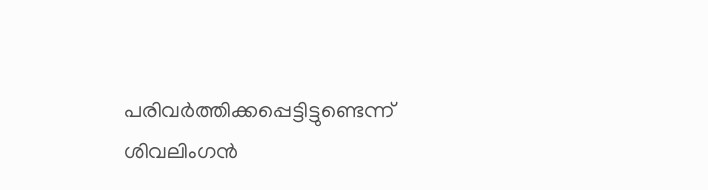പരിവർത്തിക്കപ്പെട്ടിട്ടുണ്ടെന്ന് ശിവലിംഗൻ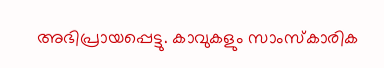അഭിപ്രായപ്പെട്ടു. കാവുകളും സാംസ്കാരിക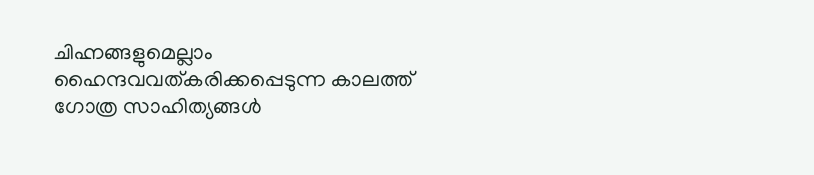ചിഹ്നങ്ങളുമെല്ലാം ഹൈന്ദവവത്കരിക്കപ്പെടുന്ന കാലത്ത് ഗോത്ര സാഹിത്യങ്ങൾ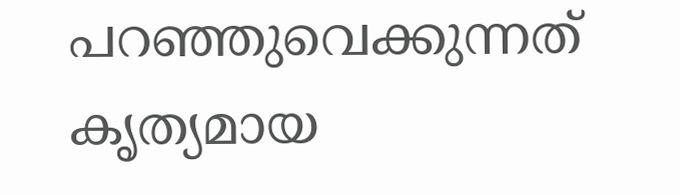പറഞ്ഞുവെക്കുന്നത് കൃത്യമായ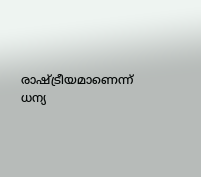രാഷ്ട്രീയമാണെന്ന് ധന്യ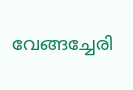വേങ്ങച്ചേരി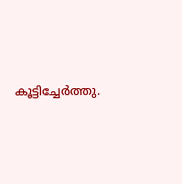കൂട്ടിച്ചേർത്തു.